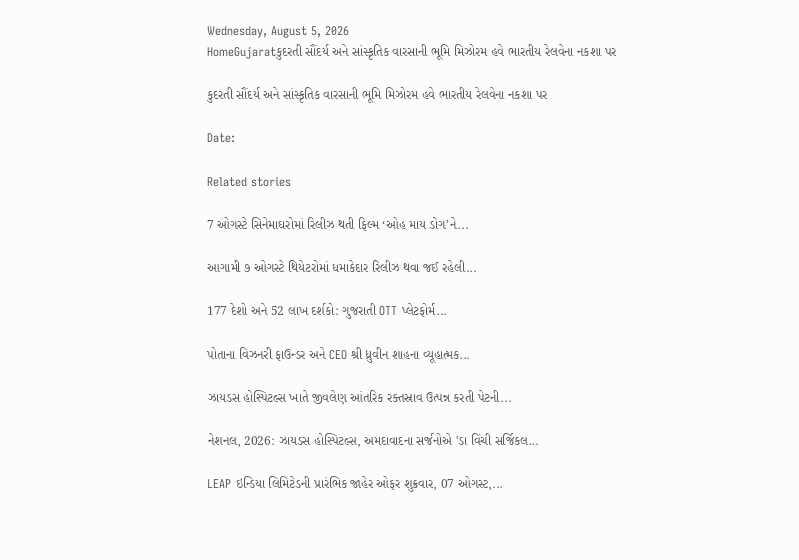Wednesday, August 5, 2026
HomeGujaratકુદરતી સૌંદર્ય અને સાંસ્કૃતિક વારસાની ભૂમિ મિઝોરમ હવે ભારતીય રેલવેના નકશા પર

કુદરતી સૌંદર્ય અને સાંસ્કૃતિક વારસાની ભૂમિ મિઝોરમ હવે ભારતીય રેલવેના નકશા પર

Date:

Related stories

7 ઓગસ્ટે સિનેમાઘરોમાં રિલીઝ થતી ફિલ્મ ‘ઓહ માય ડોગ’ને...

આગામી ૭ ઓગસ્ટે થિયેટરોમાં ધમાકેદાર રિલીઝ થવા જઈ રહેલી...

177 દેશો અને 52 લાખ દર્શકો: ગુજરાતી OTT પ્લેટફોર્મ...

પોતાના વિઝનરી ફાઉન્ડર અને CEO શ્રી ધ્રુવીન શાહના વ્યૂહાત્મક...

ઝાયડસ હોસ્પિટલ્સ ખાતે જીવલેણ આંતરિક રક્તસ્રાવ ઉત્પન્ન કરતી પેટની...

નેશનલ, 2026: ઝાયડસ હોસ્પિટલ્સ, અમદાવાદના સર્જનોએ 'ડા વિંચી સર્જિકલ...

LEAP ઇન્ડિયા લિમિટેડની પ્રારંભિક જાહેર ઓફર શુક્રવાર, 07 ઓગસ્ટ,...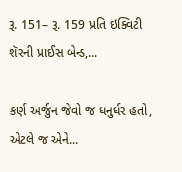રૂ. 151– રૂ. 159 પ્રતિ ઇક્વિટી શૅરની પ્રાઈસ બેન્ડ,...

કર્ણ અર્જુન જેવો જ ધનુર્ધર હતો, એટલે જ એને...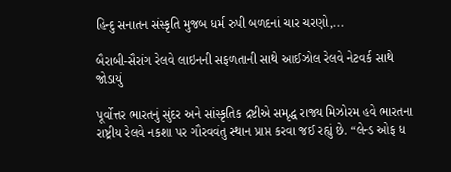હિન્દુ સનાતન સંસ્કૃતિ મુજબ ધર્મ રુપી બળદનાં ચાર ચરણો,...

બૈરાબી-સૈરાંગ રેલવે લાઇનની સફળતાની સાથે આઈઝોલ રેલવે નેટવર્ક સાથે જોડાયું

પૂર્વોત્તર ભારતનું સુંદર અને સાંસ્કૃતિક દ્રષ્ટીએ સમૃદ્ધ રાજ્ય મિઝોરમ હવે ભારતના રાષ્ટ્રીય રેલવે નકશા પર ગૌરવવંતુ સ્થાન પ્રાપ્ત કરવા જઈ રહ્યું છે. “લેન્ડ ઓફ ધ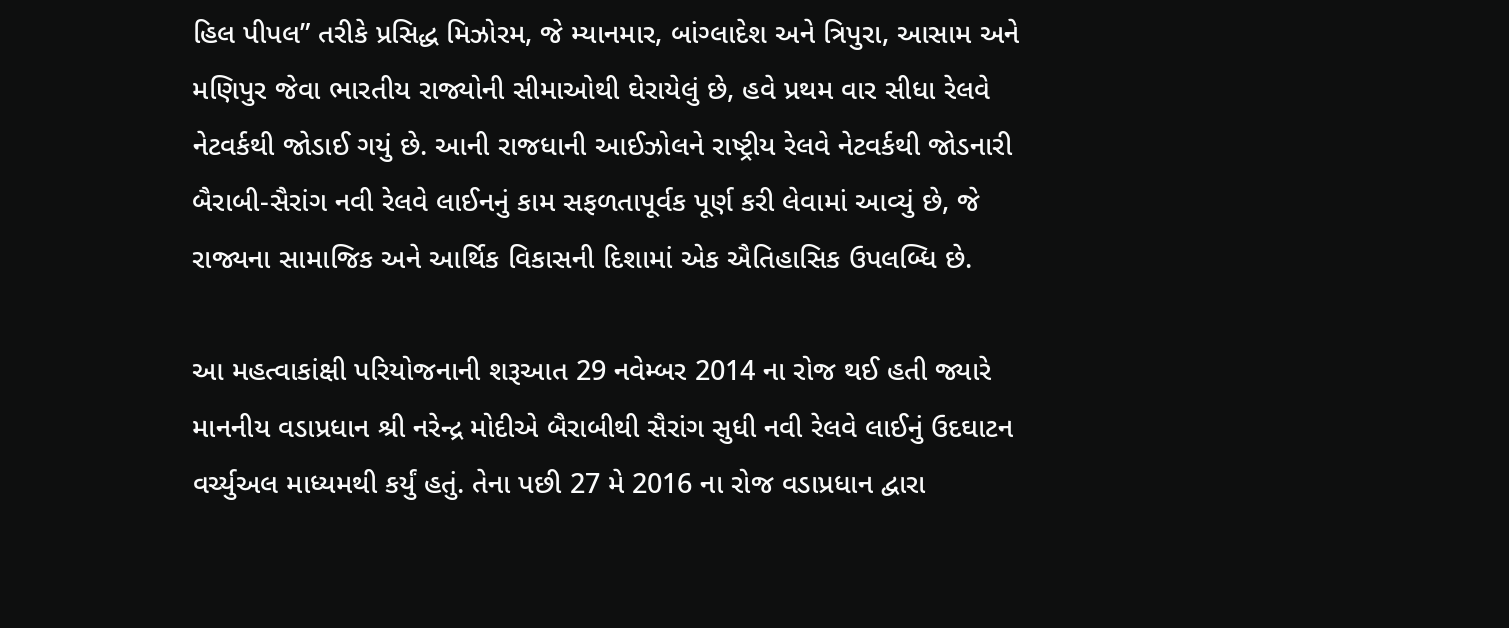હિલ પીપલ” તરીકે પ્રસિદ્ધ મિઝોરમ, જે મ્યાનમાર, બાંગ્લાદેશ અને ત્રિપુરા, આસામ અને મણિપુર જેવા ભારતીય રાજ્યોની સીમાઓથી ઘેરાયેલું છે, હવે પ્રથમ વાર સીધા રેલવે નેટવર્કથી જોડાઈ ગયું છે. આની રાજધાની આઈઝોલને રાષ્ટ્રીય રેલવે નેટવર્કથી જોડનારી બૈરાબી-સૈરાંગ નવી રેલવે લાઈનનું કામ સફળતાપૂર્વક પૂર્ણ કરી લેવામાં આવ્યું છે, જે રાજ્યના સામાજિક અને આર્થિક વિકાસની દિશામાં એક ઐતિહાસિક ઉપલબ્ધિ છે.

આ મહત્વાકાંક્ષી પરિયોજનાની શરૂઆત 29 નવેમ્બર 2014 ના રોજ થઈ હતી જ્યારે માનનીય વડાપ્રધાન શ્રી નરેન્દ્ર મોદીએ બૈરાબીથી સૈરાંગ સુધી નવી રેલવે લાઈનું ઉદઘાટન વર્ચ્યુઅલ માધ્યમથી કર્યું હતું. તેના પછી 27 મે 2016 ના રોજ વડાપ્રધાન દ્વારા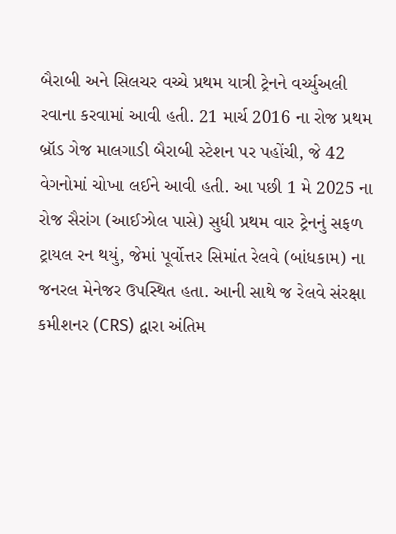બૈરાબી અને સિલચર વચ્ચે પ્રથમ યાત્રી ટ્રેનને વર્ચ્યુઅલી રવાના કરવામાં આવી હતી. 21 માર્ચ 2016 ના રોજ પ્રથમ બ્રૉડ ગેજ માલગાડી બૈરાબી સ્ટેશન પર પહોંચી, જે 42 વેગનોમાં ચોખા લઈને આવી હતી. આ પછી 1 મે 2025 ના રોજ સૈરાંગ (આઈઝોલ પાસે) સુધી પ્રથમ વાર ટ્રેનનું સફળ ટ્રાયલ રન થયું, જેમાં પૂર્વોત્તર સિમાંત રેલવે (બાંધકામ) ના જનરલ મેનેજર ઉપસ્થિત હતા. આની સાથે જ રેલવે સંરક્ષા કમીશનર (CRS) દ્વારા અંતિમ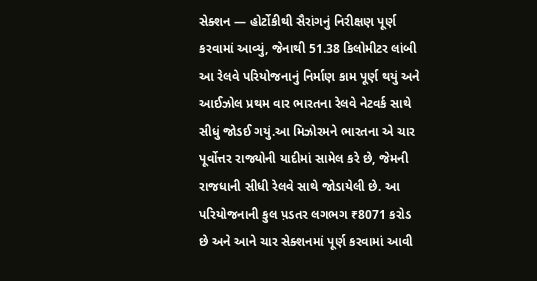સેક્શન — હોર્ટોકીથી સૈરાંગનું નિરીક્ષણ પૂર્ણ કરવામાં આવ્યું, જેનાથી 51.38 કિલોમીટર લાંબી આ રેલવે પરિયોજનાનું નિર્માણ કામ પૂર્ણ થયું અને આઈઝોલ પ્રથમ વાર ભારતના રેલવે નેટવર્ક સાથે સીધું જોડઈ ગયું.આ મિઝોરમને ભારતના એ ચાર પૂર્વોત્તર રાજ્યોની યાદીમાં સામેલ કરે છે, જેમની રાજધાની સીધી રેલવે સાથે જોડાયેલી છે. આ પરિયોજનાની કુલ પ઼ડતર લગભગ ₹8071 કરોડ છે અને આને ચાર સેક્શનમાં પૂર્ણ કરવામાં આવી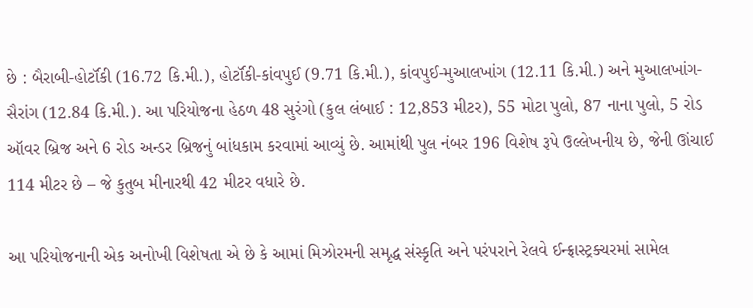છે : બૈરાબી-હોર્ટૉકી (16.72 કિ.મી.), હોર્ટૉકી-કાંવપુઈ (9.71 કિ.મી.), કાંવપુઈ-મુઆલખાંગ (12.11 કિ.મી.) અને મુઆલખાંગ-સૈરાંગ (12.84 કિ.મી.). આ પરિયોજના હેઠળ 48 સુરંગો (કુલ લંબાઈ : 12,853 મીટર), 55 મોટા પુલો, 87 નાના પુલો, 5 રોડ ઑવર બ્રિજ અને 6 રોડ અન્ડર બ્રિજનું બાંધકામ કરવામાં આવ્યું છે. આમાંથી પુલ નંબર 196 વિશેષ રૂપે ઉલ્લેખનીય છે, જેની ઊંચાઈ 114 મીટર છે – જે કુતુબ મીનારથી 42 મીટર વધારે છે.

આ પરિયોજનાની એક અનોખી વિશેષતા એ છે કે આમાં મિઝોરમની સમૃદ્ધ સંસ્કૃતિ અને પરંપરાને રેલવે ઈન્ફ્રાસ્ટ્રક્ચરમાં સામેલ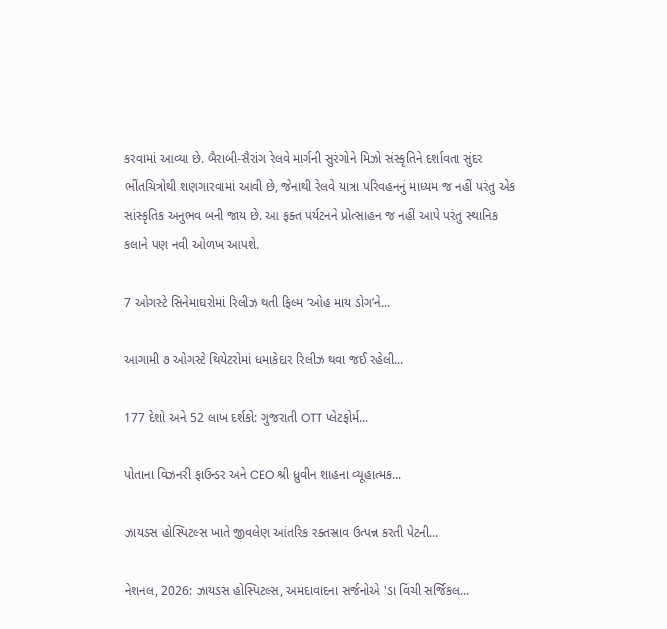કરવામાં આવ્યા છે. બૈરાબી-સૈરાંગ રેલવે માર્ગની સુરંગોને મિઝો સંસ્કૃતિને દર્શાવતા સુંદર ભીંતચિત્રોથી શણગારવામાં આવી છે, જેનાથી રેલવે યાત્રા પરિવહનનું માધ્યમ જ નહીં પરંતુ એક સાંસ્કૃતિક અનુભવ બની જાય છે. આ ફક્ત પર્યટનને પ્રોત્સાહન જ નહીં આપે પરંતુ સ્થાનિક કલાને પણ નવી ઓળખ આપશે.

7 ઓગસ્ટે સિનેમાઘરોમાં રિલીઝ થતી ફિલ્મ ‘ઓહ માય ડોગ’ને...

આગામી ૭ ઓગસ્ટે થિયેટરોમાં ધમાકેદાર રિલીઝ થવા જઈ રહેલી...

177 દેશો અને 52 લાખ દર્શકો: ગુજરાતી OTT પ્લેટફોર્મ...

પોતાના વિઝનરી ફાઉન્ડર અને CEO શ્રી ધ્રુવીન શાહના વ્યૂહાત્મક...

ઝાયડસ હોસ્પિટલ્સ ખાતે જીવલેણ આંતરિક રક્તસ્રાવ ઉત્પન્ન કરતી પેટની...

નેશનલ, 2026: ઝાયડસ હોસ્પિટલ્સ, અમદાવાદના સર્જનોએ 'ડા વિંચી સર્જિકલ...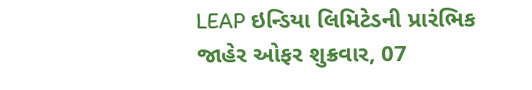LEAP ઇન્ડિયા લિમિટેડની પ્રારંભિક જાહેર ઓફર શુક્રવાર, 07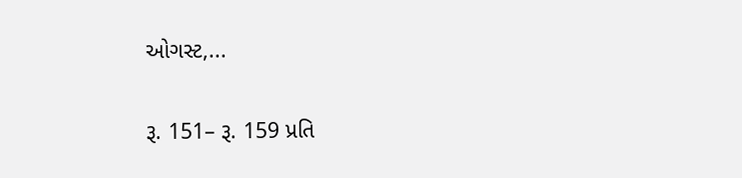ઓગસ્ટ,...

રૂ. 151– રૂ. 159 પ્રતિ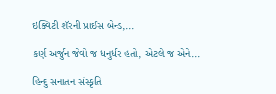ઇક્વિટી શૅરની પ્રાઈસ બેન્ડ,...

કર્ણ અર્જુન જેવો જ ધનુર્ધર હતો, એટલે જ એને...

હિન્દુ સનાતન સંસ્કૃતિ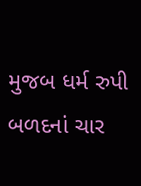મુજબ ધર્મ રુપી બળદનાં ચાર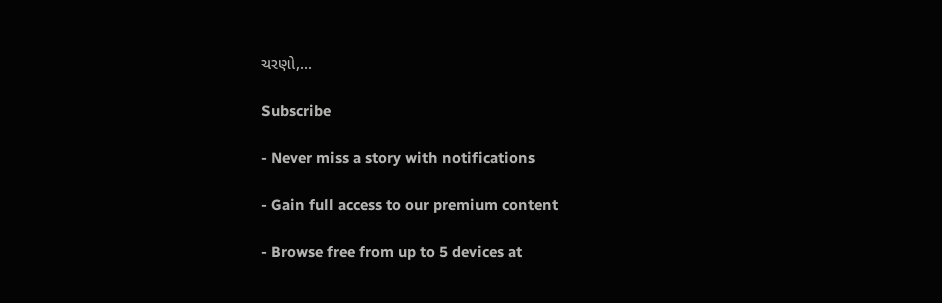ચરણો,...

Subscribe

- Never miss a story with notifications

- Gain full access to our premium content

- Browse free from up to 5 devices at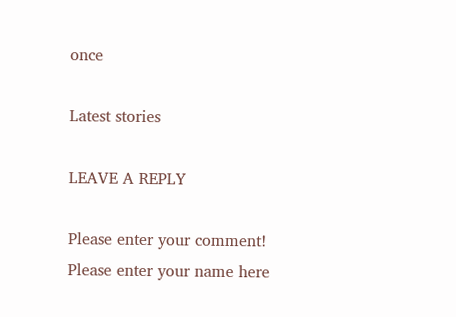once

Latest stories

LEAVE A REPLY

Please enter your comment!
Please enter your name here